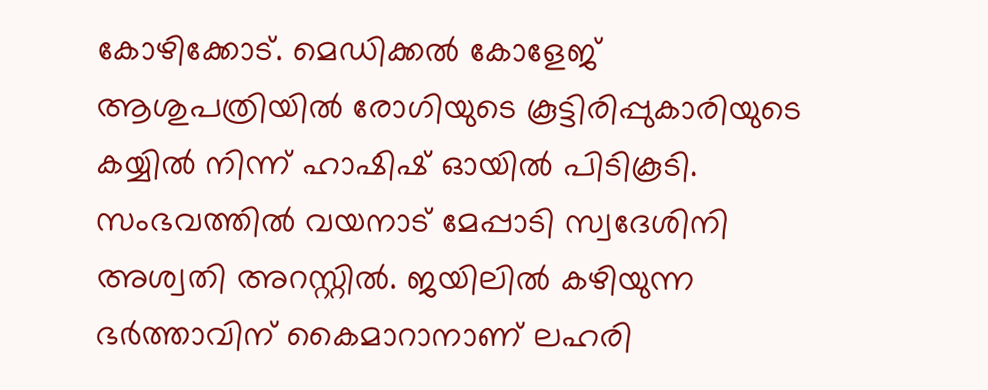കോഴിക്കോട്. മെഡിക്കൽ കോളേജ് ആശുപത്രിയിൽ രോഗിയുടെ കൂട്ടിരിപ്പുകാരിയുടെ കയ്യിൽ നിന്ന് ഹാഷിഷ് ഓയിൽ പിടികൂടി. സംഭവത്തിൽ വയനാട് മേപ്പാടി സ്വദേശിനി അശ്വതി അറസ്റ്റിൽ. ജയിലിൽ കഴിയുന്ന ഭർത്താവിന് കൈമാറാനാണ് ലഹരി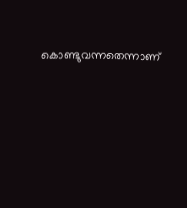കൊണ്ടുവന്നതെന്നാണ്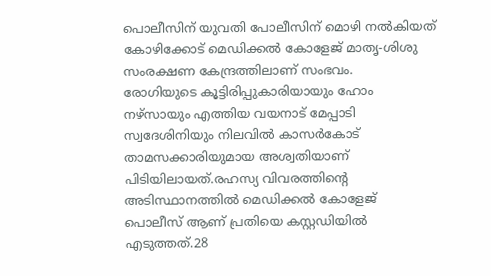പൊലീസിന് യുവതി പോലീസിന് മൊഴി നൽകിയത്
കോഴിക്കോട് മെഡിക്കൽ കോളേജ് മാതൃ-ശിശു സംരക്ഷണ കേന്ദ്രത്തിലാണ് സംഭവം.
രോഗിയുടെ കൂട്ടിരിപ്പുകാരിയായും ഹോം നഴ്സായും എത്തിയ വയനാട് മേപ്പാടി സ്വദേശിനിയും നിലവിൽ കാസർകോട് താമസക്കാരിയുമായ അശ്വതിയാണ് പിടിയിലായത്.രഹസ്യ വിവരത്തിന്റെ അടിസ്ഥാനത്തിൽ മെഡിക്കൽ കോളേജ് പൊലീസ് ആണ് പ്രതിയെ കസ്റ്റഡിയിൽ എടുത്തത്.28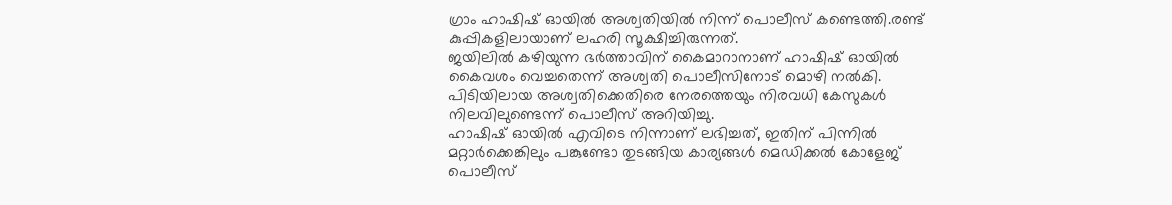ഗ്രാം ഹാഷിഷ് ഓയിൽ അശ്വതിയിൽ നിന്ന് പൊലീസ് കണ്ടെത്തി.രണ്ട് കുപ്പികളിലായാണ് ലഹരി സൂക്ഷിച്ചിരുന്നത്.
ജയിലിൽ കഴിയുന്ന ഭർത്താവിന് കൈമാറാനാണ് ഹാഷിഷ് ഓയിൽ കൈവശം വെച്ചതെന്ന് അശ്വതി പൊലീസിനോട് മൊഴി നൽകി.
പിടിയിലായ അശ്വതിക്കെതിരെ നേരത്തെയും നിരവധി കേസുകൾ നിലവിലുണ്ടെന്ന് പൊലീസ് അറിയിച്ചു.
ഹാഷിഷ് ഓയിൽ എവിടെ നിന്നാണ് ലഭിച്ചത്, ഇതിന് പിന്നിൽ മറ്റാർക്കെങ്കിലും പങ്കുണ്ടോ തുടങ്ങിയ കാര്യങ്ങൾ മെഡിക്കൽ കോളേജ് പൊലീസ്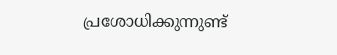പ്രശോധിക്കുന്നുണ്ട്